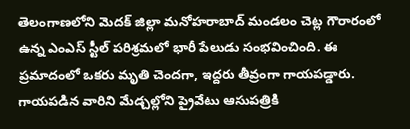తెలంగాణలోని మెదక్ జిల్లా మనోహరాబాద్ మండలం చెట్ల గౌరారంలో ఉన్న ఎంఎస్ స్టీల్ పరిశ్రమలో భారీ పేలుడు సంభవించింది. ఈ ప్రమాదంలో ఒకరు మృతి చెందగా, ఇద్దరు తీవ్రంగా గాయపడ్డారు. గాయపడిన వారిని మేడ్చల్లోని ప్రైవేటు ఆసుపత్రికి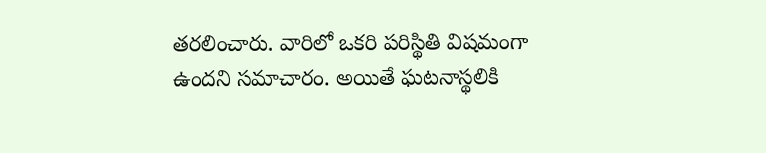తరలించారు. వారిలో ఒకరి పరిస్థితి విషమంగా ఉందని సమాచారం. అయితే ఘటనాస్థలికి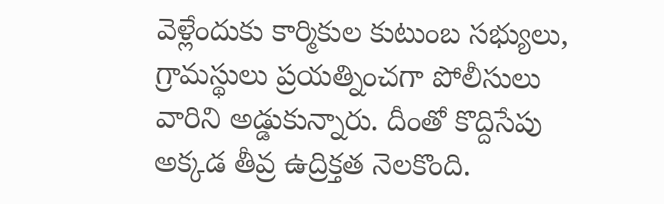వెళ్లేందుకు కార్మికుల కుటుంబ సభ్యులు, గ్రామస్థులు ప్రయత్నించగా పోలీసులు వారిని అడ్డుకున్నారు. దీంతో కొద్దిసేపు అక్కడ తీవ్ర ఉద్రిక్తత నెలకొంది.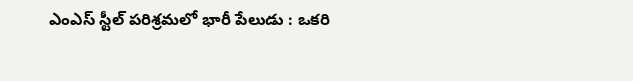ఎంఎస్ స్టీల్ పరిశ్రమలో భారీ పేలుడు : ఒకరి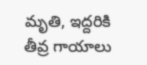మృతి, ఇద్దరికి తీవ్ర గాయాలు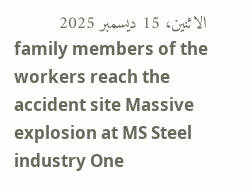الاثنين، 15 ديسمبر 2025
family members of the workers reach the accident site Massive explosion at MS Steel industry One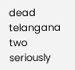dead telangana two seriously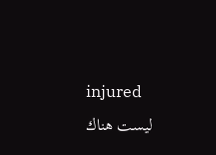injured
ليست هناك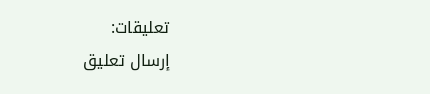تعليقات:
إرسال تعليق